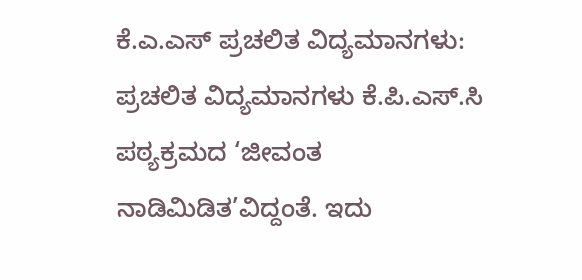ಕೆ.ಎ.ಎಸ್ ಪ್ರಚಲಿತ ವಿದ್ಯಮಾನಗಳು: ಪ್ರಚಲಿತ ವಿದ್ಯಮಾನಗಳು ಕೆ.ಪಿ.ಎಸ್.ಸಿ ಪಠ್ಯಕ್ರಮದ ‘ಜೀವಂತ ನಾಡಿಮಿಡಿತ’ವಿದ್ದಂತೆ. ಇದು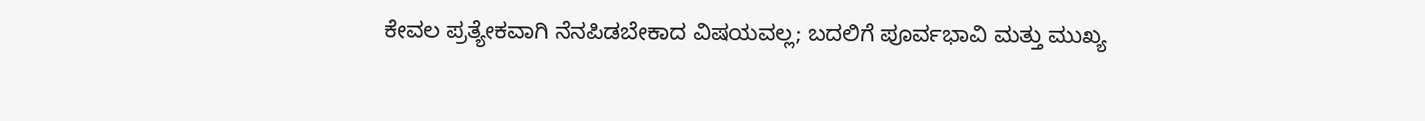ಕೇವಲ ಪ್ರತ್ಯೇಕವಾಗಿ ನೆನಪಿಡಬೇಕಾದ ವಿಷಯವಲ್ಲ; ಬದಲಿಗೆ ಪೂರ್ವಭಾವಿ ಮತ್ತು ಮುಖ್ಯ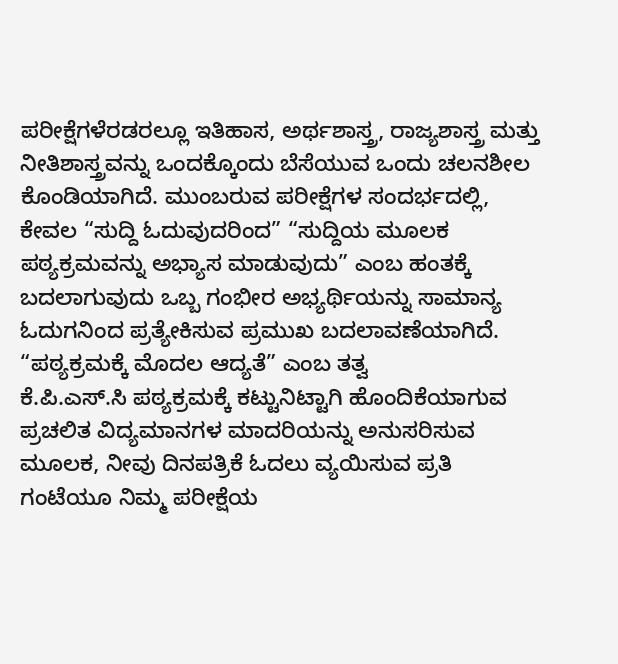ಪರೀಕ್ಷೆಗಳೆರಡರಲ್ಲೂ ಇತಿಹಾಸ, ಅರ್ಥಶಾಸ್ತ್ರ, ರಾಜ್ಯಶಾಸ್ತ್ರ ಮತ್ತು ನೀತಿಶಾಸ್ತ್ರವನ್ನು ಒಂದಕ್ಕೊಂದು ಬೆಸೆಯುವ ಒಂದು ಚಲನಶೀಲ ಕೊಂಡಿಯಾಗಿದೆ. ಮುಂಬರುವ ಪರೀಕ್ಷೆಗಳ ಸಂದರ್ಭದಲ್ಲಿ, ಕೇವಲ “ಸುದ್ದಿ ಓದುವುದರಿಂದ” “ಸುದ್ದಿಯ ಮೂಲಕ ಪಠ್ಯಕ್ರಮವನ್ನು ಅಭ್ಯಾಸ ಮಾಡುವುದು” ಎಂಬ ಹಂತಕ್ಕೆ ಬದಲಾಗುವುದು ಒಬ್ಬ ಗಂಭೀರ ಅಭ್ಯರ್ಥಿಯನ್ನು ಸಾಮಾನ್ಯ ಓದುಗನಿಂದ ಪ್ರತ್ಯೇಕಿಸುವ ಪ್ರಮುಖ ಬದಲಾವಣೆಯಾಗಿದೆ.
“ಪಠ್ಯಕ್ರಮಕ್ಕೆ ಮೊದಲ ಆದ್ಯತೆ” ಎಂಬ ತತ್ವ
ಕೆ.ಪಿ.ಎಸ್.ಸಿ ಪಠ್ಯಕ್ರಮಕ್ಕೆ ಕಟ್ಟುನಿಟ್ಟಾಗಿ ಹೊಂದಿಕೆಯಾಗುವ ಪ್ರಚಲಿತ ವಿದ್ಯಮಾನಗಳ ಮಾದರಿಯನ್ನು ಅನುಸರಿಸುವ ಮೂಲಕ, ನೀವು ದಿನಪತ್ರಿಕೆ ಓದಲು ವ್ಯಯಿಸುವ ಪ್ರತಿ ಗಂಟೆಯೂ ನಿಮ್ಮ ಪರೀಕ್ಷೆಯ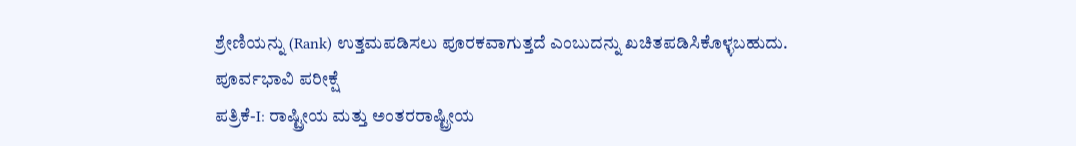ಶ್ರೇಣಿಯನ್ನು (Rank) ಉತ್ತಮಪಡಿಸಲು ಪೂರಕವಾಗುತ್ತದೆ ಎಂಬುದನ್ನು ಖಚಿತಪಡಿಸಿಕೊಳ್ಳಬಹುದು.
ಪೂರ್ವಭಾವಿ ಪರೀಕ್ಷೆ
ಪತ್ರಿಕೆ-I: ರಾಷ್ಟ್ರೀಯ ಮತ್ತು ಅಂತರರಾಷ್ಟ್ರೀಯ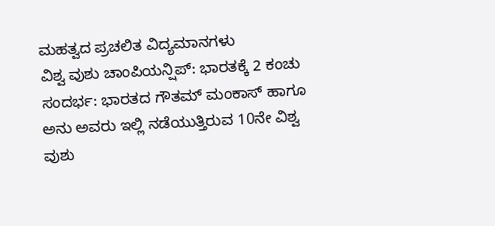ಮಹತ್ವದ ಪ್ರಚಲಿತ ವಿದ್ಯಮಾನಗಳು
ವಿಶ್ವ ವುಶು ಚಾಂಪಿಯನ್ಷಿಪ್: ಭಾರತಕ್ಕೆ 2 ಕಂಚು
ಸಂದರ್ಭ: ಭಾರತದ ಗೌತಮ್ ಮಂಕಾಸ್ ಹಾಗೂ ಅನು ಅವರು ಇಲ್ಲಿ ನಡೆಯುತ್ತಿರುವ 10ನೇ ವಿಶ್ವ ವುಶು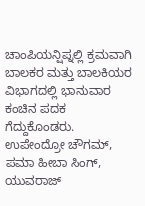ಚಾಂಪಿಯನ್ಷಿಪ್ನಲ್ಲಿ ಕ್ರಮವಾಗಿ ಬಾಲಕರ ಮತ್ತು ಬಾಲಕಿಯರ ವಿಭಾಗದಲ್ಲಿ ಭಾನುವಾರ ಕಂಚಿನ ಪದಕ ಗೆದ್ದುಕೊಂಡರು. ಉಪೇಂದ್ರೋ ಚೌಗಮ್, ಪಮಾ ಹೀಬಾ ಸಿಂಗ್, ಯುವರಾಜ್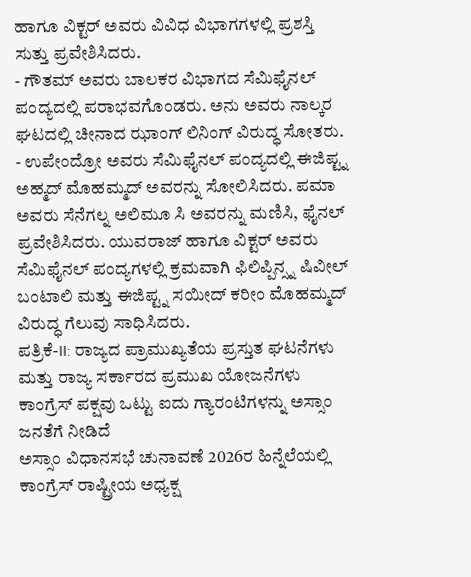ಹಾಗೂ ವಿಕ್ಟರ್ ಅವರು ವಿವಿಧ ವಿಭಾಗಗಳಲ್ಲಿ ಪ್ರಶಸ್ತಿ ಸುತ್ತು ಪ್ರವೇಶಿಸಿದರು.
- ಗೌತಮ್ ಅವರು ಬಾಲಕರ ವಿಭಾಗದ ಸೆಮಿಫೈನಲ್ ಪಂದ್ಯದಲ್ಲಿ ಪರಾಭವಗೊಂಡರು. ಅನು ಅವರು ನಾಲ್ಕರ ಘಟದಲ್ಲಿ ಚೀನಾದ ಝಾಂಗ್ ಲಿನಿಂಗ್ ವಿರುದ್ಧ ಸೋತರು.
- ಉಪೇಂದ್ರೋ ಅವರು ಸೆಮಿಫೈನಲ್ ಪಂದ್ಯದಲ್ಲಿ ಈಜಿಪ್ಟ್ನ ಅಹ್ಮದ್ ಮೊಹಮ್ಮದ್ ಅವರನ್ನು ಸೋಲಿಸಿದರು. ಪಮಾ ಅವರು ಸೆನೆಗಲ್ನ ಅಲಿಮೂ ಸಿ ಅವರನ್ನು ಮಣಿಸಿ, ಫೈನಲ್ ಪ್ರವೇಶಿಸಿದರು. ಯುವರಾಜ್ ಹಾಗೂ ವಿಕ್ಟರ್ ಅವರು ಸೆಮಿಫೈನಲ್ ಪಂದ್ಯಗಳಲ್ಲಿ ಕ್ರಮವಾಗಿ ಫಿಲಿಪ್ಪಿನ್ಸ್ನ ಷಿವೀಲ್ ಬಂಟಾಲಿ ಮತ್ತು ಈಜಿಪ್ಟ್ನ ಸಯೀದ್ ಕರೀಂ ಮೊಹಮ್ಮದ್ ವಿರುದ್ಧ ಗೆಲುವು ಸಾಧಿಸಿದರು.
ಪತ್ರಿಕೆ-II: ರಾಜ್ಯದ ಪ್ರಾಮುಖ್ಯತೆಯ ಪ್ರಸ್ತುತ ಘಟನೆಗಳು ಮತ್ತು ರಾಜ್ಯ ಸರ್ಕಾರದ ಪ್ರಮುಖ ಯೋಜನೆಗಳು
ಕಾಂಗ್ರೆಸ್ ಪಕ್ಷವು ಒಟ್ಟು ಐದು ಗ್ಯಾರಂಟಿಗಳನ್ನು ಅಸ್ಸಾಂ ಜನತೆಗೆ ನೀಡಿದೆ
ಅಸ್ಸಾಂ ವಿಧಾನಸಭೆ ಚುನಾವಣೆ 2026ರ ಹಿನ್ನೆಲೆಯಲ್ಲಿ ಕಾಂಗ್ರೆಸ್ ರಾಷ್ಟ್ರೀಯ ಅಧ್ಯಕ್ಷ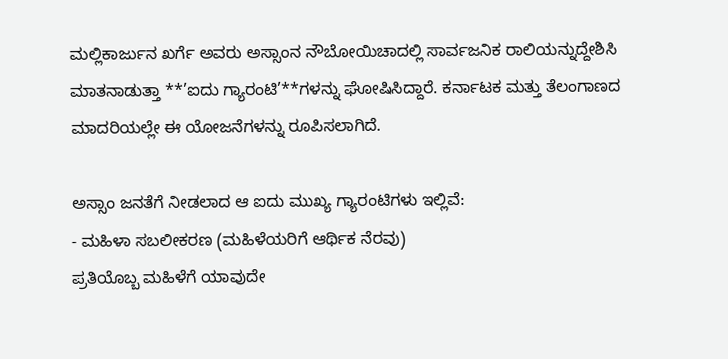ಮಲ್ಲಿಕಾರ್ಜುನ ಖರ್ಗೆ ಅವರು ಅಸ್ಸಾಂನ ನೌಬೋಯಿಚಾದಲ್ಲಿ ಸಾರ್ವಜನಿಕ ರಾಲಿಯನ್ನುದ್ದೇಶಿಸಿ ಮಾತನಾಡುತ್ತಾ **’ಐದು ಗ್ಯಾರಂಟಿ’**ಗಳನ್ನು ಘೋಷಿಸಿದ್ದಾರೆ. ಕರ್ನಾಟಕ ಮತ್ತು ತೆಲಂಗಾಣದ ಮಾದರಿಯಲ್ಲೇ ಈ ಯೋಜನೆಗಳನ್ನು ರೂಪಿಸಲಾಗಿದೆ.

ಅಸ್ಸಾಂ ಜನತೆಗೆ ನೀಡಲಾದ ಆ ಐದು ಮುಖ್ಯ ಗ್ಯಾರಂಟಿಗಳು ಇಲ್ಲಿವೆ:
- ಮಹಿಳಾ ಸಬಲೀಕರಣ (ಮಹಿಳೆಯರಿಗೆ ಆರ್ಥಿಕ ನೆರವು)
ಪ್ರತಿಯೊಬ್ಬ ಮಹಿಳೆಗೆ ಯಾವುದೇ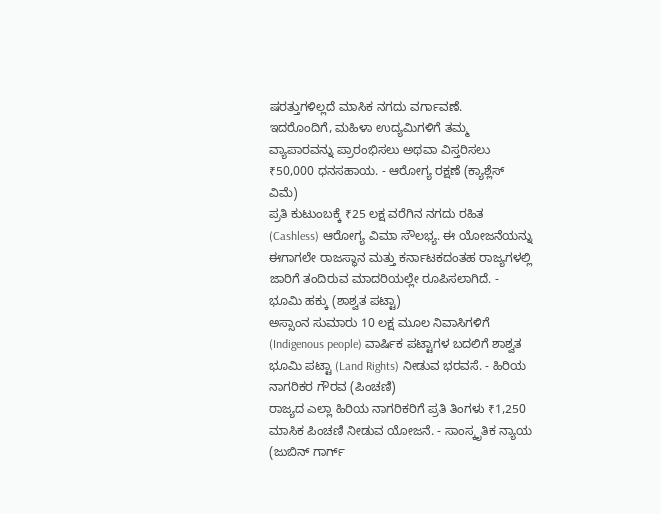ಷರತ್ತುಗಳಿಲ್ಲದೆ ಮಾಸಿಕ ನಗದು ವರ್ಗಾವಣೆ.
ಇದರೊಂದಿಗೆ, ಮಹಿಳಾ ಉದ್ಯಮಿಗಳಿಗೆ ತಮ್ಮ ವ್ಯಾಪಾರವನ್ನು ಪ್ರಾರಂಭಿಸಲು ಅಥವಾ ವಿಸ್ತರಿಸಲು ₹50,000 ಧನಸಹಾಯ. - ಆರೋಗ್ಯ ರಕ್ಷಣೆ (ಕ್ಯಾಶ್ಲೆಸ್ ವಿಮೆ)
ಪ್ರತಿ ಕುಟುಂಬಕ್ಕೆ ₹25 ಲಕ್ಷ ವರೆಗಿನ ನಗದು ರಹಿತ (Cashless) ಆರೋಗ್ಯ ವಿಮಾ ಸೌಲಭ್ಯ. ಈ ಯೋಜನೆಯನ್ನು ಈಗಾಗಲೇ ರಾಜಸ್ಥಾನ ಮತ್ತು ಕರ್ನಾಟಕದಂತಹ ರಾಜ್ಯಗಳಲ್ಲಿ ಜಾರಿಗೆ ತಂದಿರುವ ಮಾದರಿಯಲ್ಲೇ ರೂಪಿಸಲಾಗಿದೆ. - ಭೂಮಿ ಹಕ್ಕು (ಶಾಶ್ವತ ಪಟ್ಟಾ)
ಅಸ್ಸಾಂನ ಸುಮಾರು 10 ಲಕ್ಷ ಮೂಲ ನಿವಾಸಿಗಳಿಗೆ (Indigenous people) ವಾರ್ಷಿಕ ಪಟ್ಟಾಗಳ ಬದಲಿಗೆ ಶಾಶ್ವತ ಭೂಮಿ ಪಟ್ಟಾ (Land Rights) ನೀಡುವ ಭರವಸೆ. - ಹಿರಿಯ ನಾಗರಿಕರ ಗೌರವ (ಪಿಂಚಣಿ)
ರಾಜ್ಯದ ಎಲ್ಲಾ ಹಿರಿಯ ನಾಗರಿಕರಿಗೆ ಪ್ರತಿ ತಿಂಗಳು ₹1,250 ಮಾಸಿಕ ಪಿಂಚಣಿ ನೀಡುವ ಯೋಜನೆ. - ಸಾಂಸ್ಕೃತಿಕ ನ್ಯಾಯ (ಜುಬಿನ್ ಗಾರ್ಗ್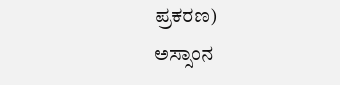ಪ್ರಕರಣ)
ಅಸ್ಸಾಂನ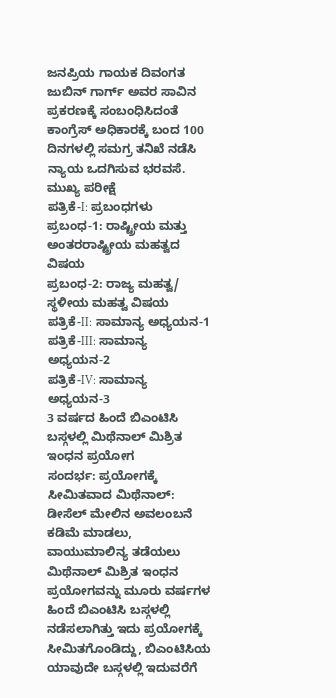ಜನಪ್ರಿಯ ಗಾಯಕ ದಿವಂಗತ ಜುಬಿನ್ ಗಾರ್ಗ್ ಅವರ ಸಾವಿನ ಪ್ರಕರಣಕ್ಕೆ ಸಂಬಂಧಿಸಿದಂತೆ ಕಾಂಗ್ರೆಸ್ ಅಧಿಕಾರಕ್ಕೆ ಬಂದ 100 ದಿನಗಳಲ್ಲಿ ಸಮಗ್ರ ತನಿಖೆ ನಡೆಸಿ ನ್ಯಾಯ ಒದಗಿಸುವ ಭರವಸೆ.
ಮುಖ್ಯ ಪರೀಕ್ಷೆ
ಪತ್ರಿಕೆ-I: ಪ್ರಬಂಧಗಳು
ಪ್ರಬಂಧ-1: ರಾಷ್ಟ್ರೀಯ ಮತ್ತು ಅಂತರರಾಷ್ಟ್ರೀಯ ಮಹತ್ವದ ವಿಷಯ
ಪ್ರಬಂಧ-2: ರಾಜ್ಯ ಮಹತ್ವ/ ಸ್ಥಳೀಯ ಮಹತ್ವ ವಿಷಯ
ಪತ್ರಿಕೆ-II: ಸಾಮಾನ್ಯ ಅಧ್ಯಯನ-1
ಪತ್ರಿಕೆ-III: ಸಾಮಾನ್ಯ ಅಧ್ಯಯನ-2
ಪತ್ರಿಕೆ-IV: ಸಾಮಾನ್ಯ ಅಧ್ಯಯನ-3
3 ವರ್ಷದ ಹಿಂದೆ ಬಿಎಂಟಿಸಿ ಬಸ್ಗಳಲ್ಲಿ ಮಿಥೆನಾಲ್ ಮಿಶ್ರಿತ ಇಂಧನ ಪ್ರಯೋಗ
ಸಂದರ್ಭ: ಪ್ರಯೋಗಕ್ಕೆ ಸೀಮಿತವಾದ ಮಿಥೆನಾಲ್: ಡೀಸೆಲ್ ಮೇಲಿನ ಅವಲಂಬನೆ ಕಡಿಮೆ ಮಾಡಲು, ವಾಯುಮಾಲಿನ್ಯ ತಡೆಯಲು ಮಿಥೆನಾಲ್ ಮಿಶ್ರಿತ ಇಂಧನ ಪ್ರಯೋಗವನ್ನು ಮೂರು ವರ್ಷಗಳ ಹಿಂದೆ ಬಿಎಂಟಿಸಿ ಬಸ್ಗಳಲ್ಲಿ ನಡೆಸಲಾಗಿತ್ತು ಇದು ಪ್ರಯೋಗಕ್ಕೆ ಸೀಮಿತಗೊಂಡಿದ್ದು, ಬಿಎಂಟಿಸಿಯ ಯಾವುದೇ ಬಸ್ಗಳಲ್ಲಿ ಇದುವರೆಗೆ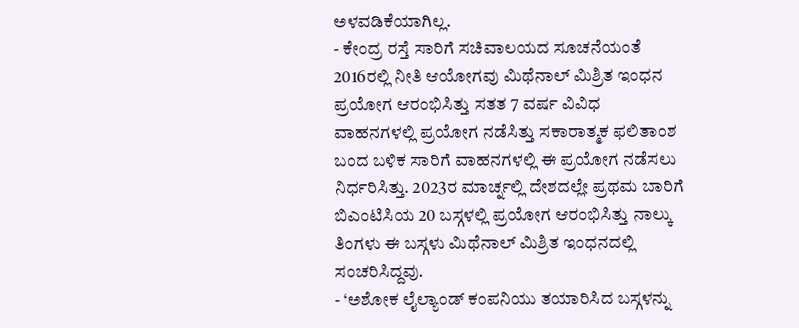ಅಳವಡಿಕೆಯಾಗಿಲ್ಲ.
- ಕೇಂದ್ರ ರಸ್ತೆ ಸಾರಿಗೆ ಸಚಿವಾಲಯದ ಸೂಚನೆಯಂತೆ 2016ರಲ್ಲಿ ನೀತಿ ಆಯೋಗವು ಮಿಥೆನಾಲ್ ಮಿಶ್ರಿತ ಇಂಧನ ಪ್ರಯೋಗ ಆರಂಭಿಸಿತ್ತು ಸತತ 7 ವರ್ಷ ವಿವಿಧ ವಾಹನಗಳಲ್ಲಿ ಪ್ರಯೋಗ ನಡೆಸಿತ್ತು ಸಕಾರಾತ್ಮಕ ಫಲಿತಾಂಶ ಬಂದ ಬಳಿಕ ಸಾರಿಗೆ ವಾಹನಗಳಲ್ಲಿ ಈ ಪ್ರಯೋಗ ನಡೆಸಲು ನಿರ್ಧರಿಸಿತ್ತು. 2023ರ ಮಾರ್ಚ್ನಲ್ಲಿ ದೇಶದಲ್ಲೇ ಪ್ರಥಮ ಬಾರಿಗೆ ಬಿಎಂಟಿಸಿಯ 20 ಬಸ್ಗಳಲ್ಲಿ ಪ್ರಯೋಗ ಆರಂಭಿಸಿತ್ತು ನಾಲ್ಕು ತಿಂಗಳು ಈ ಬಸ್ಗಳು ಮಿಥೆನಾಲ್ ಮಿಶ್ರಿತ ಇಂಧನದಲ್ಲಿ ಸಂಚರಿಸಿದ್ದವು.
- ‘ಅಶೋಕ ಲೈಲ್ಯಾಂಡ್ ಕಂಪನಿಯು ತಯಾರಿಸಿದ ಬಸ್ಗಳನ್ನು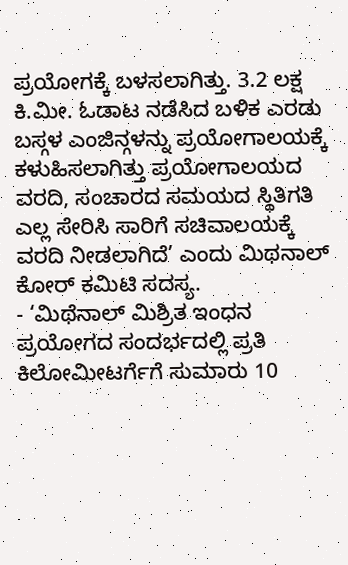ಪ್ರಯೋಗಕ್ಕೆ ಬಳಸಲಾಗಿತ್ತು. 3.2 ಲಕ್ಷ ಕಿ.ಮೀ. ಓಡಾಟ ನಡೆಸಿದ ಬಳಿಕ ಎರಡು ಬಸ್ಗಳ ಎಂಜಿನ್ಗಳನ್ನು ಪ್ರಯೋಗಾಲಯಕ್ಕೆ ಕಳುಹಿಸಲಾಗಿತ್ತು ಪ್ರಯೋಗಾಲಯದ ವರದಿ, ಸಂಚಾರದ ಸಮಯದ ಸ್ಥಿತಿಗತಿ ಎಲ್ಲ ಸೇರಿಸಿ ಸಾರಿಗೆ ಸಚಿವಾಲಯಕ್ಕೆ ವರದಿ ನೀಡಲಾಗಿದೆ’ ಎಂದು ಮಿಥನಾಲ್ ಕೋರ್ ಕಮಿಟಿ ಸದಸ್ಯ.
- ‘ಮಿಥೆನಾಲ್ ಮಿಶ್ರಿತ ಇಂಧನ ಪ್ರಯೋಗದ ಸಂದರ್ಭದಲ್ಲಿ ಪ್ರತಿ ಕಿಲೋಮೀಟರ್ಗೆಗೆ ಸುಮಾರು 10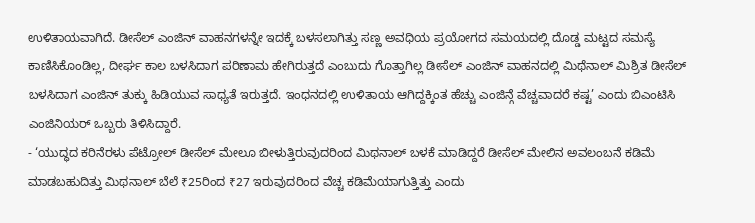ಉಳಿತಾಯವಾಗಿದೆ. ಡೀಸೆಲ್ ಎಂಜಿನ್ ವಾಹನಗಳನ್ನೇ ಇದಕ್ಕೆ ಬಳಸಲಾಗಿತ್ತು ಸಣ್ಣ ಅವಧಿಯ ಪ್ರಯೋಗದ ಸಮಯದಲ್ಲಿ ದೊಡ್ಡ ಮಟ್ಟದ ಸಮಸ್ಯೆ ಕಾಣಿಸಿಕೊಂಡಿಲ್ಲ, ದೀರ್ಘ ಕಾಲ ಬಳಸಿದಾಗ ಪರಿಣಾಮ ಹೇಗಿರುತ್ತದೆ ಎಂಬುದು ಗೊತ್ತಾಗಿಲ್ಲ ಡೀಸೆಲ್ ಎಂಜಿನ್ ವಾಹನದಲ್ಲಿ ಮಿಥೆನಾಲ್ ಮಿಶ್ರಿತ ಡೀಸೆಲ್ ಬಳಸಿದಾಗ ಎಂಜಿನ್ ತುಕ್ಕು ಹಿಡಿಯುವ ಸಾಧ್ಯತೆ ಇರುತ್ತದೆ. ಇಂಧನದಲ್ಲಿ ಉಳಿತಾಯ ಆಗಿದ್ದಕ್ಕಿಂತ ಹೆಚ್ಚು ಎಂಜಿನ್ಗೆ ವೆಚ್ಚವಾದರೆ ಕಷ್ಟ’ ಎಂದು ಬಿಎಂಟಿಸಿ ಎಂಜಿನಿಯರ್ ಒಬ್ಬರು ತಿಳಿಸಿದ್ದಾರೆ.
- ‘ಯುದ್ಧದ ಕರಿನೆರಳು ಪೆಟ್ರೋಲ್ ಡೀಸೆಲ್ ಮೇಲೂ ಬೀಳುತ್ತಿರುವುದರಿಂದ ಮಿಥನಾಲ್ ಬಳಕೆ ಮಾಡಿದ್ದರೆ ಡೀಸೆಲ್ ಮೇಲಿನ ಅವಲಂಬನೆ ಕಡಿಮೆ ಮಾಡಬಹುದಿತ್ತು ಮಿಥನಾಲ್ ಬೆಲೆ ₹25ರಿಂದ ₹27 ಇರುವುದರಿಂದ ವೆಚ್ಚ ಕಡಿಮೆಯಾಗುತ್ತಿತ್ತು ಎಂದು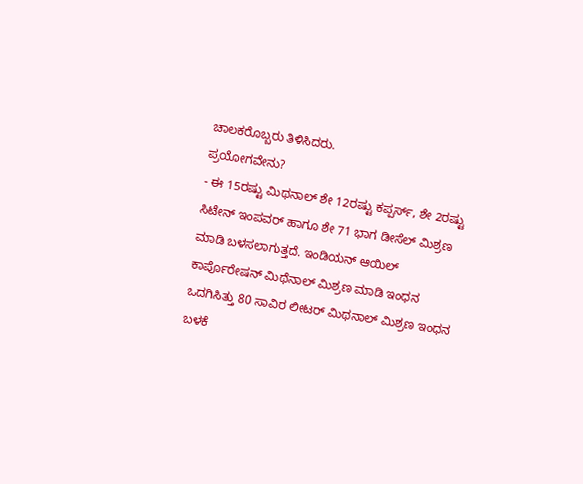ಚಾಲಕರೊಬ್ಬರು ತಿಳಿಸಿದರು.
ಪ್ರಯೋಗವೇನು?
- ಈ 15ರಷ್ಟು ಮಿಥನಾಲ್ ಶೇ 12ರಷ್ಟು ಕಪ್ಪರ್ಸ್, ಶೇ 2ರಷ್ಟು ಸಿಟೇನ್ ಇಂಪವರ್ ಹಾಗೂ ಶೇ 71 ಭಾಗ ಡೀಸೆಲ್ ಮಿಶ್ರಣ ಮಾಡಿ ಬಳಸಲಾಗುತ್ತದೆ. ಇಂಡಿಯನ್ ಆಯಿಲ್ ಕಾರ್ಪೊರೇಷನ್ ಮಿಥೆನಾಲ್ ಮಿಶ್ರಣ ಮಾಡಿ ಇಂಧನ ಒದಗಿಸಿತ್ತು 80 ಸಾವಿರ ಲೀಟರ್ ಮಿಥನಾಲ್ ಮಿಶ್ರಣ ಇಂಧನ ಬಳಕೆ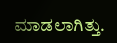ಮಾಡಲಾಗಿತ್ತು.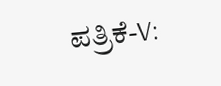ಪತ್ರಿಕೆ-V: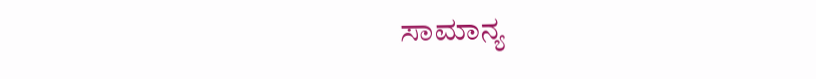ಸಾಮಾನ್ಯ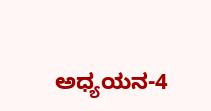ಅಧ್ಯಯನ-4